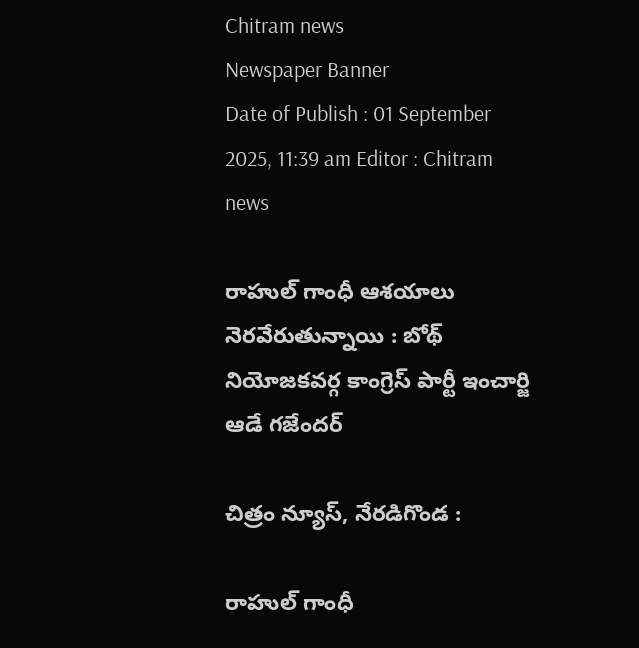Chitram news
Newspaper Banner
Date of Publish : 01 September 2025, 11:39 am Editor : Chitram news

రాహుల్ గాంధీ ఆశయాలు నెరవేరుతున్నాయి : బోథ్ నియోజకవర్గ కాంగ్రెస్ పార్టీ ఇంచార్జి ఆడే గజేందర్

చిత్రం న్యూస్, నేరడిగొండ :

రాహుల్ గాంధీ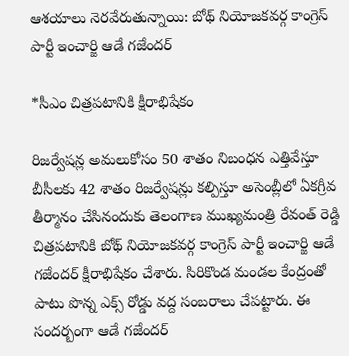ఆశయాలు నెరవేరుతున్నాయి: బోథ్ నియోజకవర్గ కాంగ్రెస్ పార్టీ ఇంచార్జి ఆడే గజేందర్

*సీఎం చిత్రపటానికి క్షీరాభిషేకం

రిజర్వేషన్ల అమలుకోసం 50 శాతం నిబంధన ఎత్తివేస్తూ బీసీలకు 42 శాతం రిజర్వేషన్లు కల్పిస్తూ అసెంబ్లీలో ఏకగ్రీవ తీర్మానం చేసినందుకు తెలంగాణ ముఖ్యమంత్రి రేవంత్ రెడ్డి చిత్రపటానికి బోథ్ నియోజకవర్గ కాంగ్రెస్ పార్టీ ఇంచార్జి ఆడే గజేందర్ క్షీరాభిషేకం చేశారు. సిరికొండ మండల కేంద్రంతో  పాటు పొన్న ఎక్స్ రోడ్డు వద్ద సంబరాలు చేపట్టారు. ఈ సందర్బంగా ఆడే గజేందర్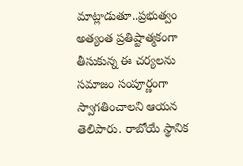మాట్లాడుతూ..ప్రభుత్వం అత్యంత ప్రతిష్టాత్మకంగా తీసుకున్న ఈ చర్యలను సమాజం సంపూర్ణంగా స్వాగతించాలని ఆయన తెలిపారు. రాబోయే స్థానిక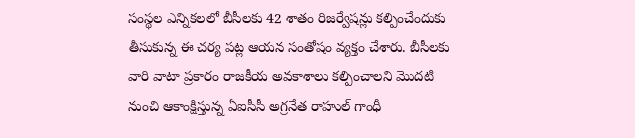సంస్థల ఎన్నికలలో బీసీలకు 42 శాతం రిజర్వేషన్లు కల్పించేందుకు తీసుకున్న ఈ చర్య పట్ల ఆయన సంతోషం వ్యక్తం చేశారు. బీసీలకు వారి వాటా ప్రకారం రాజకీయ అవకాశాలు కల్పించాలని మొదటి నుంచి ఆకాంక్షిస్తున్న ఏఐసీసీ అగ్రనేత రాహుల్ గాంధీ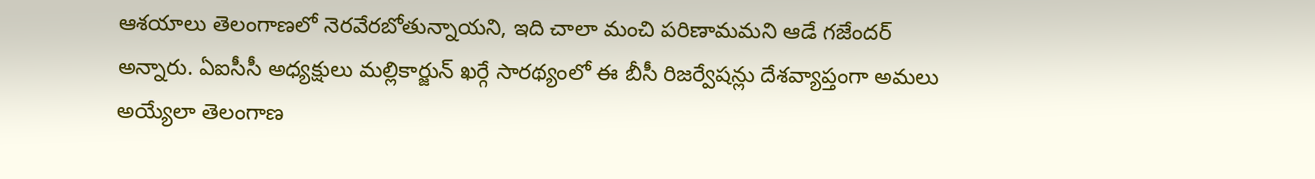ఆశయాలు తెలంగాణలో నెరవేరబోతున్నాయని, ఇది చాలా మంచి పరిణామమని ఆడే గజేందర్ అన్నారు. ఏఐసీసీ అధ్యక్షులు మల్లికార్జున్ ఖర్గే సారథ్యంలో ఈ బీసీ రిజర్వేషన్లు దేశవ్యాప్తంగా అమలు అయ్యేలా తెలంగాణ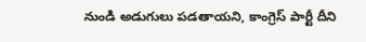నుండి అడుగులు పడతాయని, కాంగ్రెస్ పార్టీ దీని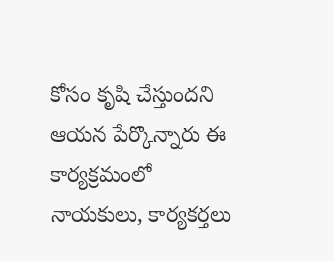కోసం కృషి చేస్తుందని ఆయన పేర్కొన్నారు ఈ కార్యక్రమంలో నాయకులు, కార్యకర్తలు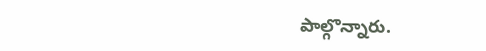పాల్గొన్నారు.